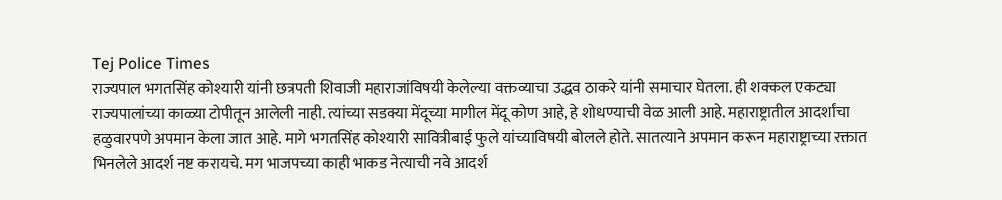Tej Police Times
राज्यपाल भगतसिंह कोश्यारी यांनी छत्रपती शिवाजी महाराजांविषयी केलेल्या वक्तव्याचा उद्धव ठाकरे यांनी समाचार घेतला. ही शक्कल एकट्या राज्यपालांच्या काळ्या टोपीतून आलेली नाही. त्यांच्या सडक्या मेंदूच्या मागील मेंदू कोण आहे, हे शोधण्याची वेळ आली आहे. महाराष्ट्रातील आदर्शांचा हळुवारपणे अपमान केला जात आहे. मागे भगतसिंह कोश्यारी सावित्रीबाई फुले यांच्याविषयी बोलले होते. सातत्याने अपमान करून महाराष्ट्राच्या रक्तात भिनलेले आदर्श नष्ट करायचे. मग भाजपच्या काही भाकड नेत्याची नवे आदर्श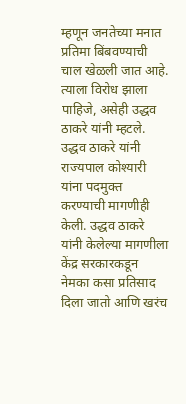म्हणून जनतेच्या मनात प्रतिमा बिंबवण्याची चाल खेळली जात आहे. त्याला विरोध झाला पाहिजे, असेही उद्धव ठाकरे यांनी म्हटले.
उद्धव ठाकरे यांनी राज्यपाल कोश्यारी यांना पदमुक्त करण्याची मागणीही केली. उद्धव ठाकरे यांनी केलेल्या मागणीला केंद्र सरकारकडून नेमका कसा प्रतिसाद दिला जातो आणि खरंच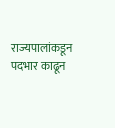राज्यपालांकडून पदभार काढून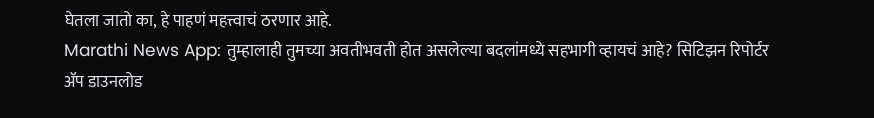घेतला जातो का, हे पाहणं महत्त्वाचं ठरणार आहे.
Marathi News App: तुम्हालाही तुमच्या अवतीभवती होत असलेल्या बदलांमध्ये सहभागी व्हायचं आहे? सिटिझन रिपोर्टर ॲप डाउनलोड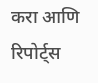करा आणि रिपोर्ट्स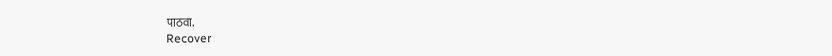पाठवा.
Recover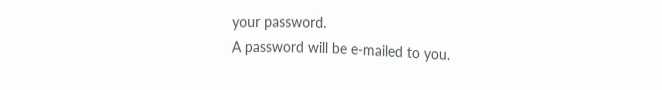your password.
A password will be e-mailed to you.